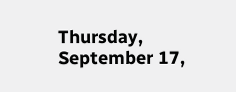Thursday, September 17,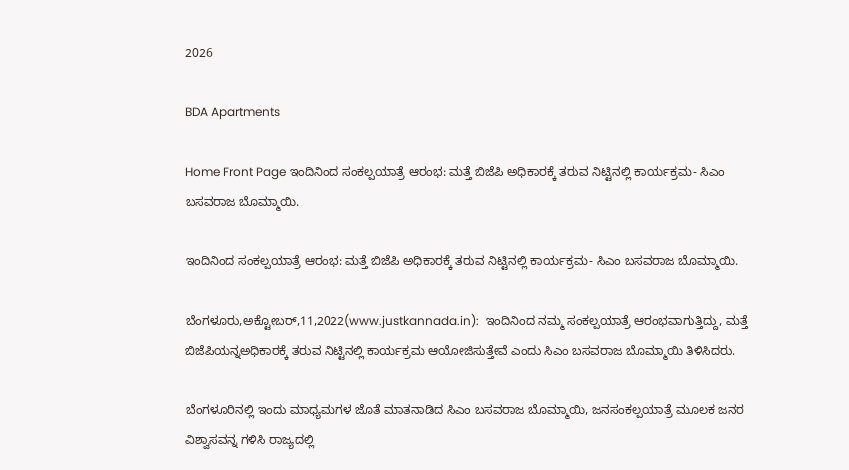2026

BDA Apartments

Home Front Page ಇಂದಿನಿಂದ ಸಂಕಲ್ಪಯಾತ್ರೆ ಆರಂಭ: ಮತ್ತೆ ಬಿಜೆಪಿ ಅಧಿಕಾರಕ್ಕೆ ತರುವ ನಿಟ್ಟಿನಲ್ಲಿ ಕಾರ್ಯಕ್ರಮ- ಸಿಎಂ ಬಸವರಾಜ ಬೊಮ್ಮಾಯಿ.

ಇಂದಿನಿಂದ ಸಂಕಲ್ಪಯಾತ್ರೆ ಆರಂಭ: ಮತ್ತೆ ಬಿಜೆಪಿ ಅಧಿಕಾರಕ್ಕೆ ತರುವ ನಿಟ್ಟಿನಲ್ಲಿ ಕಾರ್ಯಕ್ರಮ- ಸಿಎಂ ಬಸವರಾಜ ಬೊಮ್ಮಾಯಿ.

ಬೆಂಗಳೂರು,ಅಕ್ಟೋಬರ್,11,2022(www.justkannada.in):  ಇಂದಿನಿಂದ ನಮ್ಮ ಸಂಕಲ್ಪಯಾತ್ರೆ ಆರಂಭವಾಗುತ್ತಿದ್ದು, ಮತ್ತೆ ಬಿಜೆಪಿಯನ್ನಅಧಿಕಾರಕ್ಕೆ ತರುವ ನಿಟ್ಟಿನಲ್ಲಿ ಕಾರ್ಯಕ್ರಮ ಆಯೋಜಿಸುತ್ತೇವೆ ಎಂದು ಸಿಎಂ ಬಸವರಾಜ ಬೊಮ್ಮಾಯಿ ತಿಳಿಸಿದರು.

ಬೆಂಗಳೂರಿನಲ್ಲಿ ಇಂದು ಮಾಧ್ಯಮಗಳ ಜೊತೆ ಮಾತನಾಡಿದ ಸಿಎಂ ಬಸವರಾಜ ಬೊಮ್ಮಾಯಿ, ಜನಸಂಕಲ್ಪಯಾತ್ರೆ ಮೂಲಕ ಜನರ ವಿಶ್ವಾಸವನ್ನ ಗಳಿಸಿ ರಾಜ್ಯದಲ್ಲಿ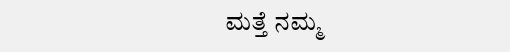ಮತ್ತೆ ನಮ್ಮ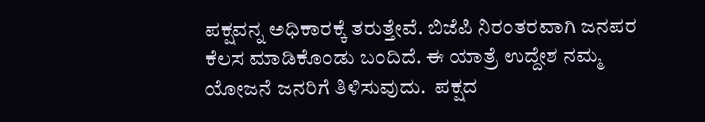ಪಕ್ಷವನ್ನ ಅಧಿಕಾರಕ್ಕೆ ತರುತ್ತೇವೆ. ಬಿಜೆಪಿ ನಿರಂತರವಾಗಿ ಜನಪರ ಕೆಲಸ ಮಾಡಿಕೊಂಡು ಬಂದಿದೆ. ಈ ಯಾತ್ರೆ ಉದ್ದೇಶ ನಮ್ಮ ಯೋಜನೆ ಜನರಿಗೆ ತಿಳಿಸುವುದು.  ಪಕ್ಷದ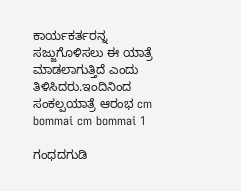ಕಾರ್ಯಕರ್ತರನ್ನ ಸಜ್ಜುಗೊಳಿಸಲು ಈ ಯಾತ್ರೆ ಮಾಡಲಾಗುತ್ತಿದೆ ಎಂದು ತಿಳಿಸಿದರು.ಇಂದಿನಿಂದ ಸಂಕಲ್ಪಯಾತ್ರೆ ಆರಂಭ cm bommai cm bommai 1

ಗಂಧದಗುಡಿ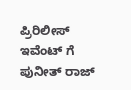ಪ್ರಿರಿಲೀಸ್ ಇವೆಂಟ್ ಗೆ ಪುನೀತ್ ರಾಜ್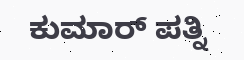ಕುಮಾರ್ ಪತ್ನಿ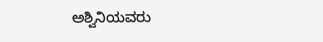ಅಶ್ವಿನಿಯವರು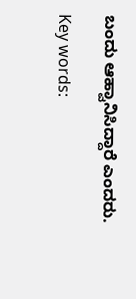ಬಂದು ಆಹ್ವಾನಿಸಿದ್ದಾರೆ ಎಂದರು.

Key words: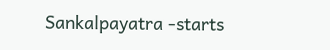Sankalpayatra -starts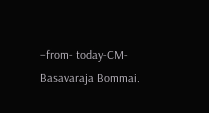–from- today-CM-Basavaraja Bommai.